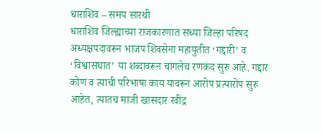धाराशिव – समय सारथी
धाराशिव जिल्ह्याच्या राजकारणात सध्या जिल्हा परिषद अध्यक्षपदावरून भाजप शिवसेना महायुतीत ‘गद्दारी’ व ‘विश्वासघात’ या शब्दावरून चांगलेच रणकंद सुरु आहे. गद्दार कोण व त्याची परिभाषा काय यावरून आरोप प्रत्यारोप सुरु आहेत, त्यातच माजी खासदार रवींद्र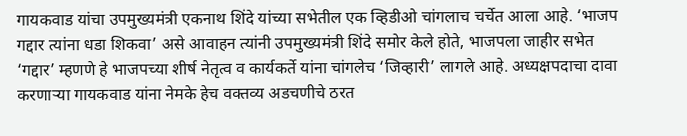गायकवाड यांचा उपमुख्यमंत्री एकनाथ शिंदे यांच्या सभेतील एक व्हिडीओ चांगलाच चर्चेत आला आहे. ‘भाजप गद्दार त्यांना धडा शिकवा’ असे आवाहन त्यांनी उपमुख्यमंत्री शिंदे समोर केले होते, भाजपला जाहीर सभेत ‘गद्दार’ म्हणणे हे भाजपच्या शीर्ष नेतृत्व व कार्यकर्ते यांना चांगलेच ‘जिव्हारी’ लागले आहे. अध्यक्षपदाचा दावा करणाऱ्या गायकवाड यांना नेमके हेच वक्तव्य अडचणीचे ठरत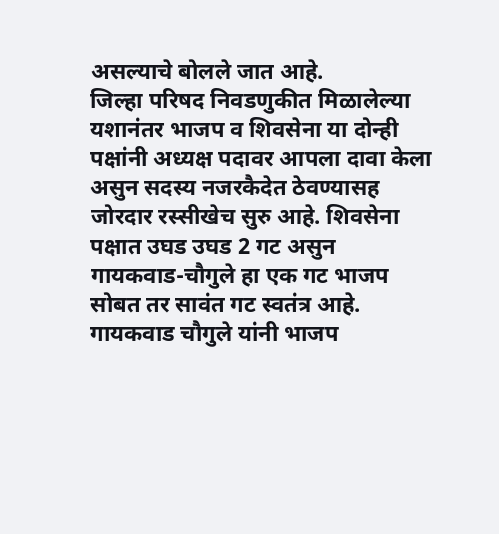असल्याचे बोलले जात आहे.
जिल्हा परिषद निवडणुकीत मिळालेल्या यशानंतर भाजप व शिवसेना या दोन्ही पक्षांनी अध्यक्ष पदावर आपला दावा केला असुन सदस्य नजरकैदेत ठेवण्यासह जोरदार रस्सीखेच सुरु आहे. शिवसेना पक्षात उघड उघड 2 गट असुन गायकवाड-चौगुले हा एक गट भाजप सोबत तर सावंत गट स्वतंत्र आहे. गायकवाड चौगुले यांनी भाजप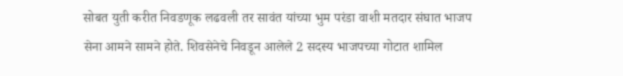सोबत युती करीत निवडणूक लढवली तर सावंत यांच्या भुम परंडा वाशी मतदार संघात भाजप सेना आमने सामने होते. शिवसेनेचे निवडून आलेले 2 सदस्य भाजपच्या गोटात शामिल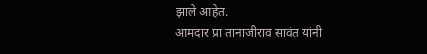झाले आहेत.
आमदार प्रा तानाजीराव सावंत यांनी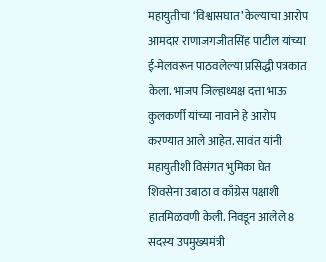महायुतीचा ‘विश्वासघात’ केल्याचा आरोप आमदार राणाजगजीतसिंह पाटील यांच्या ई-मेलवरून पाठवलेल्या प्रसिद्धी पत्रकात केला. भाजप जिल्हाध्यक्ष दत्ता भाऊ कुलकर्णी यांच्या नावाने हे आरोप करण्यात आले आहेत. सावंत यांनी महायुतीशी विसंगत भुमिका घेत शिवसेना उबाठा व काँग्रेस पक्षाशी हातमिळवणी केली. निवडून आलेले 8 सदस्य उपमुख्यमंत्री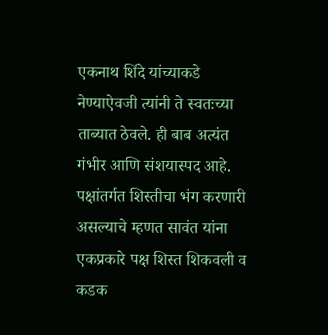एकनाथ शिंदे यांच्याकडे नेण्याऐवजी त्यांनी ते स्वतःच्या ताब्यात ठेवले. ही बाब अत्यंत गंभीर आणि संशयास्पद आहे. पक्षांतर्गत शिस्तीचा भंग करणारी असल्याचे म्हणत सावंत यांना एकप्रकारे पक्ष शिस्त शिकवली व कडक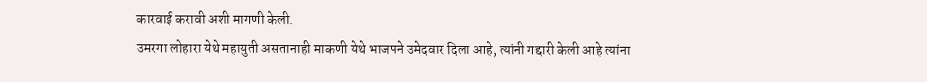कारवाई करावी अशी मागणी केली.
उमरगा लोहारा येथे महायुती असतानाही माकणी येथे भाजपने उमेदवार दिला आहे, त्यांनी गद्दारी केली आहे त्यांना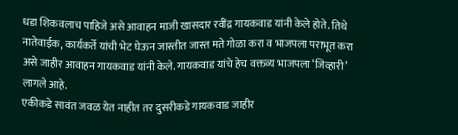धडा शिकवलाच पाहिजे असे आवाहन माजी खासदार रवींद्र गायकवाड यांनी केले होते. तिथे नातेवाईक, कार्यकर्ते यांची भेट घेऊन जास्तीत जास्त मते गोळा करा व भाजपला पराभूत करा असे जाहीर आवाहन गायकवाड यांनी केले. गायकवाड यांचे हेच वक्तव्य भाजपला ‘जिव्हारी’ लागले आहे.
एकीकडे सावंत जवळ येत नाहीत तर दुसरीकडे गायकवाड जाहीर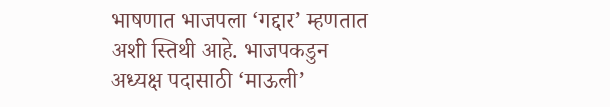भाषणात भाजपला ‘गद्दार’ म्हणतात अशी स्तिथी आहे. भाजपकडुन अध्यक्ष पदासाठी ‘माऊली’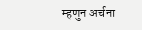म्हणुन अर्चना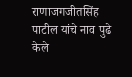राणाजगजीतसिंह पाटील यांचे नाव पुढे केले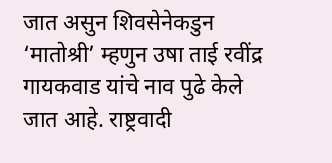जात असुन शिवसेनेकडुन ‘मातोश्री’ म्हणुन उषा ताई रवींद्र गायकवाड यांचे नाव पुढे केले जात आहे. राष्ट्रवादी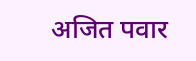अजित पवार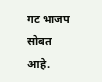गट भाजप सोबत आहे.